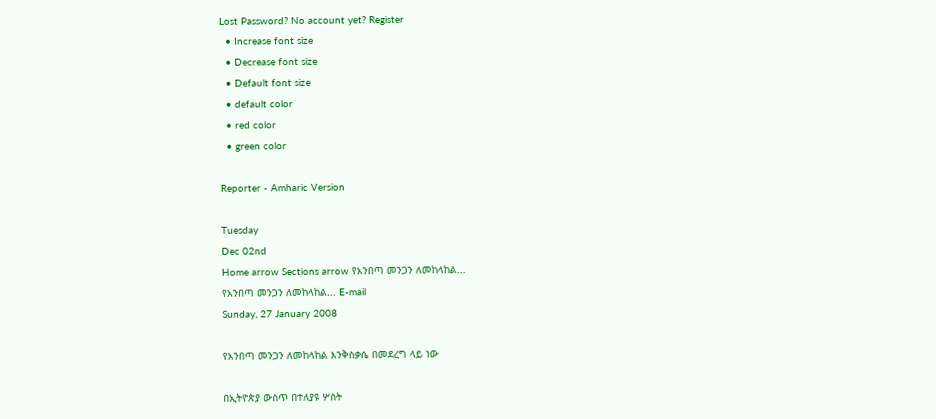Lost Password? No account yet? Register
  • Increase font size
  • Decrease font size
  • Default font size
  • default color
  • red color
  • green color

Reporter - Amharic Version

Tuesday
Dec 02nd
Home arrow Sections arrow የአንበጣ መንጋን ለመከላከል...
የአንበጣ መንጋን ለመከላከል... E-mail
Sunday, 27 January 2008

የአንበጣ መንጋን ለመከላከል እንቅስቃሴ በመደረግ ላይ ነው

በኢትዮጵያ ውስጥ በተለያዩ ሦስት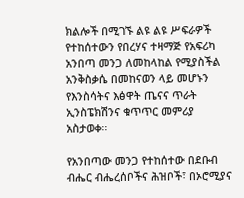ክልሎች በሚገኙ ልዩ ልዩ ሥፍራዎች የተከሰተውን የበረሃና ተዛማጅ የአፍሪካ አንበጣ መንጋ ለመከላከል የሚያስችል አንቅስቃሴ በመከናወን ላይ መሆኑን የእንስሳትና እፅዋት ጤናና ጥራት ኢንስፔክሽንና ቁጥጥር መምሪያ አስታወቀ፡፡

የአንበጣው መንጋ የተከሰተው በደቡብ ብሔር ብሔረሰቦችና ሕዝቦች፣ በኦሮሚያና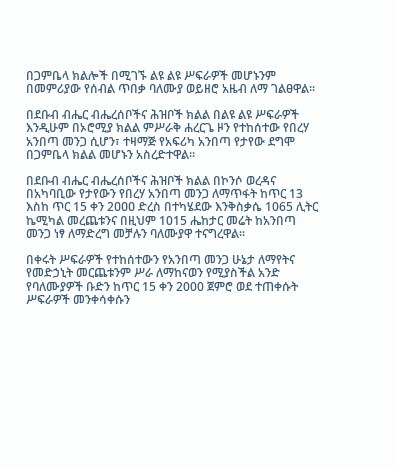በጋምቤላ ክልሎች በሚገኙ ልዩ ልዩ ሥፍራዎች መሆኑንም በመምሪያው የሰብል ጥበቃ ባለሙያ ወይዘሮ አዜብ ለማ ገልፀዋል፡፡

በደቡብ ብሔር ብሔረሰቦችና ሕዝቦች ክልል በልዩ ልዩ ሥፍራዎች እንዲሁም በኦሮሚያ ክልል ምሥራቅ ሐረርጌ ዞን የተከሰተው የበረሃ አንበጣ መንጋ ሲሆን፣ ተዛማጅ የአፍሪካ አንበጣ የታየው ደግሞ በጋምቤላ ክልል መሆኑን አስረድተዋል፡፡

በደቡብ ብሔር ብሔረሰቦችና ሕዝቦች ክልል በኮንሶ ወረዳና በአካባቢው የታየውን የበረሃ አንበጣ መንጋ ለማጥፋት ከጥር 13 እስከ ጥር 15 ቀን 2ዐዐዐ ድረስ በተካሄደው እንቅስቃሴ 1065 ሊትር ኬሚካል መረጨቱንና በዚህም 1015 ሔከታር መሬት ከአንበጣ መንጋ ነፃ ለማድረግ መቻሉን ባለሙያዋ ተናግረዋል፡፡

በቀሩት ሥፍራዎች የተከሰተውን የአንበጣ መንጋ ሁኔታ ለማየትና የመድኃኒት መርጨቱንም ሥራ ለማከናወን የሚያስችል አንድ የባለሙያዎች ቡድን ከጥር 15 ቀን 2000 ጀምሮ ወደ ተጠቀሱት ሥፍራዎች መንቀሳቀሱን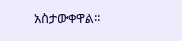አስታውቀዋል፡፡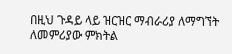በዚህ ጉዳይ ላይ ዝርዝር ማብራሪያ ለማግኘት ለመምሪያው ምክትል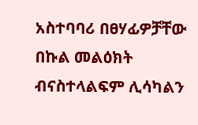አስተባባሪ በፀሃፊዎቻቸው በኩል መልዕክት ብናስተላልፍም ሊሳካልን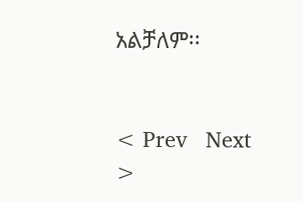አልቻለም፡፡


< Prev   Next >